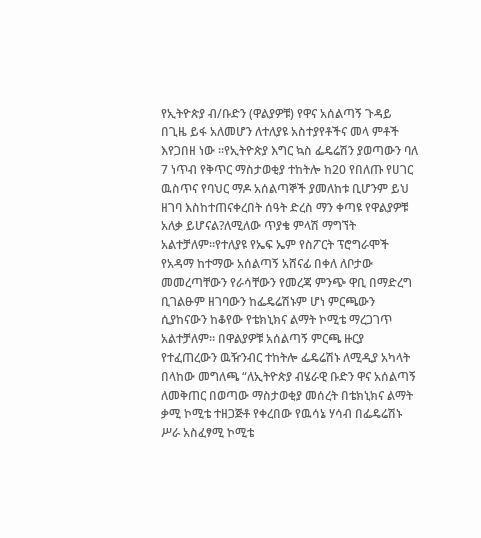የኢትዮጵያ ብ/ቡድን (ዋልያዎቹ) የዋና አሰልጣኝ ጉዳይ በጊዜ ይፋ አለመሆን ለተለያዩ አስተያየቶችና መላ ምቶች እየጋበዘ ነው ።የኢትዮጵያ እግር ኳስ ፌዴሬሽን ያወጣውን ባለ 7 ነጥብ የቅጥር ማስታወቂያ ተከትሎ ከ20 የበለጡ የሀገር ዉስጥና የባህር ማዶ አሰልጣኞች ያመለከቱ ቢሆንም ይህ ዘገባ እስከተጠናቀረበት ሰዓት ድረስ ማን ቀጣዩ የዋልያዎቹ አለቃ ይሆናል?ለሚለው ጥያቄ ምላሽ ማግኘት አልተቻለም።የተለያዩ የኤፍ ኤም የስፖርት ፕሮግራሞች የአዳማ ከተማው አሰልጣኝ አሸናፊ በቀለ ለቦታው መመረጣቸውን የራሳቸውን የመረጃ ምንጭ ዋቢ በማድረግ ቢገልፁም ዘገባውን ከፌዴሬሽኑም ሆነ ምርጫውን ሲያከናውን ከቆየው የቴክኒክና ልማት ኮሚቴ ማረጋገጥ አልተቻለም። በዋልያዎቹ አሰልጣኝ ምርጫ ዙርያ የተፈጠረውን ዉዥንብር ተከትሎ ፌዴሬሽኑ ለሚዲያ አካላት በላከው መግለጫ “ለኢትዮጵያ ብሄራዊ ቡድን ዋና አሰልጣኝ ለመቅጠር በወጣው ማስታወቂያ መሰረት በቴክኒክና ልማት ቃሚ ኮሚቴ ተዘጋጅቶ የቀረበው የዉሳኔ ሃሳብ በፌዴሬሽኑ ሥራ አስፈፃሚ ኮሚቴ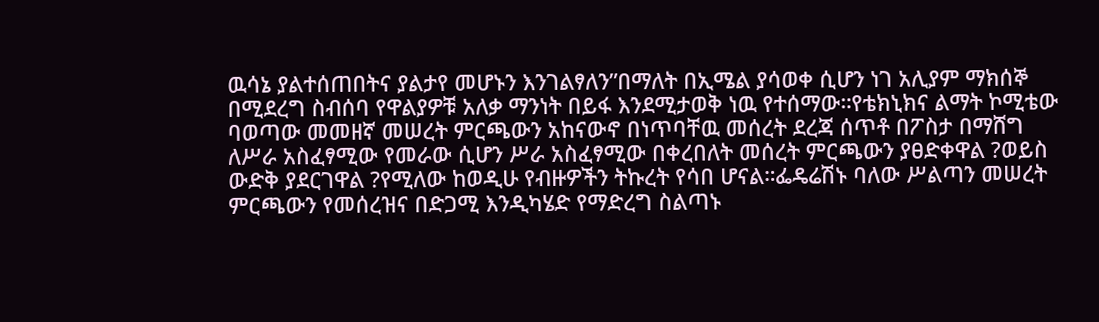ዉሳኔ ያልተሰጠበትና ያልታየ መሆኑን እንገልፃለን”በማለት በኢሜል ያሳወቀ ሲሆን ነገ አሊያም ማክሰኞ በሚደረግ ስብሰባ የዋልያዎቹ አለቃ ማንነት በይፋ እንደሚታወቅ ነዉ የተሰማው።የቴክኒክና ልማት ኮሚቴው ባወጣው መመዘኛ መሠረት ምርጫውን አከናውኖ በነጥባቸዉ መሰረት ደረጃ ሰጥቶ በፖስታ በማሸግ ለሥራ አስፈፃሚው የመራው ሲሆን ሥራ አስፈፃሚው በቀረበለት መሰረት ምርጫውን ያፀድቀዋል ?ወይስ ውድቅ ያደርገዋል ?የሚለው ከወዲሁ የብዙዎችን ትኩረት የሳበ ሆናል።ፌዴሬሽኑ ባለው ሥልጣን መሠረት ምርጫውን የመሰረዝና በድጋሚ እንዲካሄድ የማድረግ ስልጣኑ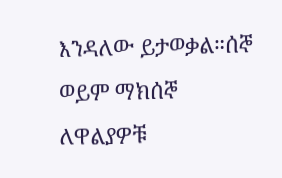እንዳለው ይታወቃል።ሰኞ ወይም ማክሰኞ ለዋልያዎቹ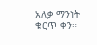አለቃ ማንነት ቁርጥ ቀን።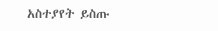አስተያየት ይስጡ